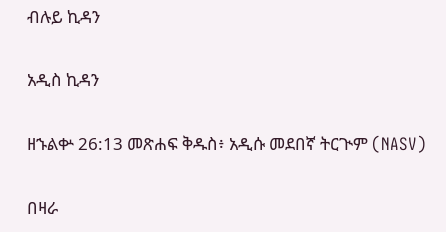ብሉይ ኪዳን

አዲስ ኪዳን

ዘኁልቍ 26:13 መጽሐፍ ቅዱስ፥ አዲሱ መደበኛ ትርጒም (NASV)

በዛራ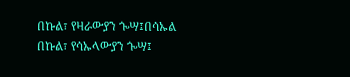በኩል፣ የዛራውያን ጐሣ፤በሳኡል በኩል፣ የሳኡላውያን ጐሣ፤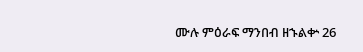ሙሉ ምዕራፍ ማንበብ ዘኁልቍ 26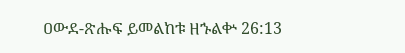ዐውደ-ጽሑፍ ይመልከቱ ዘኁልቍ 26:13